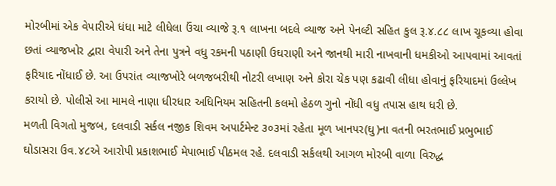મોરબીમાં એક વેપારીએ ધંધા માટે લીધેલા ઉંચા વ્યાજે રૂ.૧ લાખના બદલે વ્યાજ અને પેનલ્ટી સહિત કુલ રૂ.૪.૮૮ લાખ ચૂકવ્યા હોવા છતાં વ્યાજખોર દ્વારા વેપારી અને તેના પુત્રને વધુ રકમની પઠાણી ઉઘરાણી અને જાનથી મારી નાખવાની ધમકીઓ આપવામાં આવતાં ફરિયાદ નોંધાઈ છે. આ ઉપરાંત વ્યાજખોરે બળજબરીથી નોટરી લખાણ અને કોરા ચેક પણ કઢાવી લીધા હોવાનું ફરિયાદમાં ઉલ્લેખ કરાયો છે. પોલીસે આ મામલે નાણા ધીરધાર અધિનિયમ સહિતની કલમો હેઠળ ગુનો નોંધી વધુ તપાસ હાથ ધરી છે.
મળતી વિગતો મુજબ, દલવાડી સર્કલ નજીક શિવમ અપાર્ટમેન્ટ ૩૦૩માં રહેતા મૂળ ખાનપર(ઘુ)ના વતની ભરતભાઈ પ્રભુભાઈ ઘોડાસરા ઉવ.૪૮એ આરોપી પ્રકાશભાઈ મેપાભાઈ પીઠમલ રહે. દલવાડી સર્કલથી આગળ મોરબી વાળા વિરુદ્ધ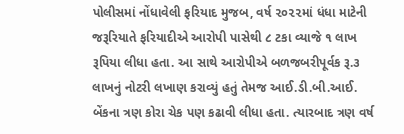પોલીસમાં નોંધાવેલી ફરિયાદ મુજબ, વર્ષ ૨૦૨૨માં ધંધા માટેની જરૂરિયાતે ફરિયાદીએ આરોપી પાસેથી ૮ ટકા વ્યાજે ૧ લાખ રૂપિયા લીધા હતા. આ સાથે આરોપીએ બળજબરીપૂર્વક રૂ.૩ લાખનું નોટરી લખાણ કરાવ્યું હતું તેમજ આઈ.ડી.બી.આઈ. બેંકના ત્રણ કોરા ચેક પણ કઢાવી લીધા હતા. ત્યારબાદ ત્રણ વર્ષ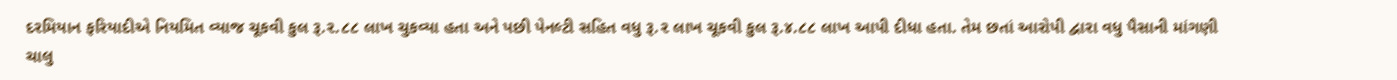દરમિયાન ફરિયાદીએ નિયમિત વ્યાજ ચૂકવી કુલ રૂ.૨.૮૮ લાખ ચુકવ્યા હતા અને પછી પેનલ્ટી સહિત વધુ રૂ.૨ લાખ ચૂકવી કુલ રૂ.૪.૮૮ લાખ આપી દીધા હતા. તેમ છતાં આરોપી દ્વારા વધુ પૈસાની માંગણી ચાલુ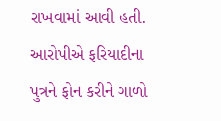રાખવામાં આવી હતી. આરોપીએ ફરિયાદીના પુત્રને ફોન કરીને ગાળો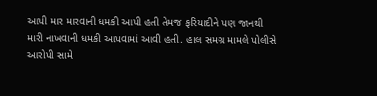આપી માર મારવાની ધમકી આપી હતી તેમજ ફરિયાદીને પણ જાનથી મારી નાખવાની ધમકી આપવામાં આવી હતી. હાલ સમગ્ર મામલે પોલીસે આરોપી સામે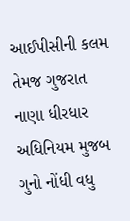આઈપીસીની કલમ તેમજ ગુજરાત નાણા ધીરધાર અધિનિયમ મુજબ ગુનો નોંધી વધુ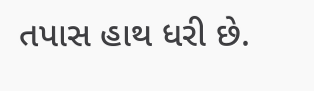તપાસ હાથ ધરી છે.